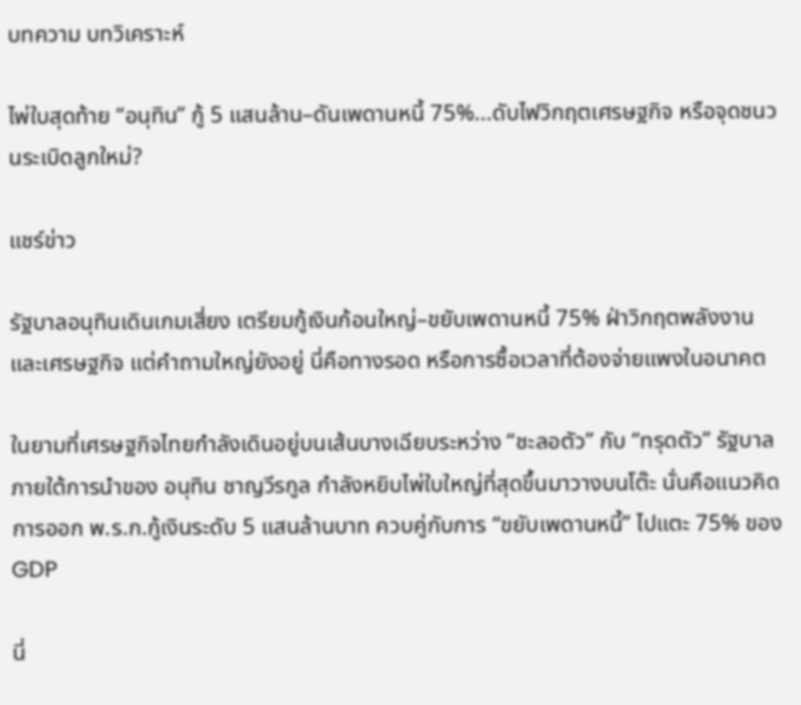บทความ บทวิเคราะห์

ไพ่ใบสุดท้าย “อนุทิน” กู้ 5 แสนล้าน–ดันเพดานหนี้ 75%...ดับไฟวิกฤตเศรษฐกิจ หรือจุดชนวนระเบิดลูกใหม่?

แชร์ข่าว

รัฐบาลอนุทินเดินเกมเสี่ยง เตรียมกู้เงินก้อนใหญ่–ขยับเพดานหนี้ 75% ฝ่าวิกฤตพลังงานและเศรษฐกิจ แต่คำถามใหญ่ยังอยู่ นี่คือทางรอด หรือการซื้อเวลาที่ต้องจ่ายแพงในอนาคต

ในยามที่เศรษฐกิจไทยกำลังเดินอยู่บนเส้นบางเฉียบระหว่าง “ชะลอตัว” กับ “ทรุดตัว” รัฐบาลภายใต้การนำของ อนุทิน ชาญวีรกูล กำลังหยิบไพ่ใบใหญ่ที่สุดขึ้นมาวางบนโต๊ะ นั่นคือแนวคิดการออก พ.ร.ก.กู้เงินระดับ 5 แสนล้านบาท ควบคู่กับการ “ขยับเพดานหนี้” ไปแตะ 75% ของ GDP

นี่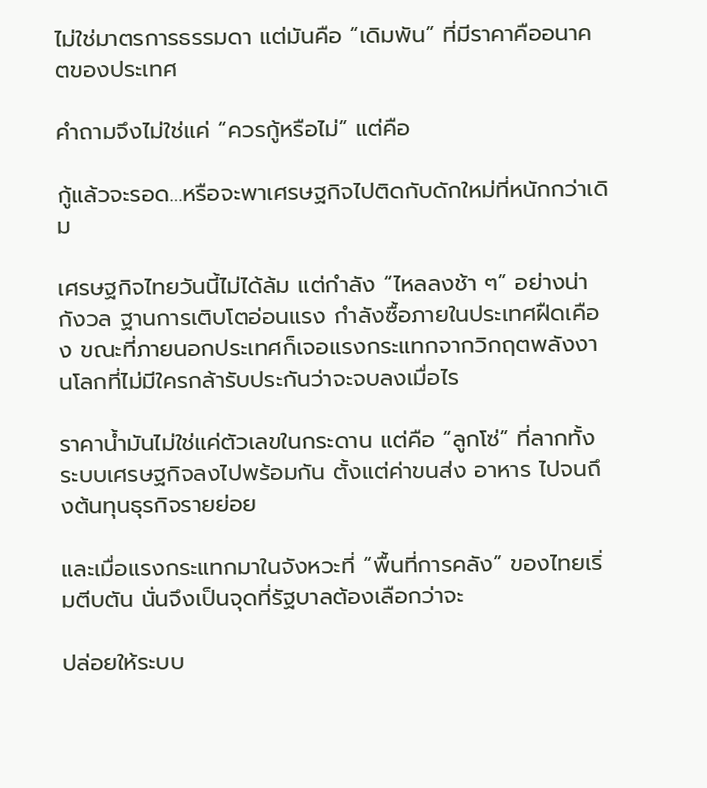ไม่ใช่มาตรการธรรมดา แต่มันคือ “เดิมพัน” ที่มีราคาคืออนาคตของประเทศ

คำถามจึงไม่ใช่แค่ “ควรกู้หรือไม่” แต่คือ

กู้แล้วจะรอด…หรือจะพาเศรษฐกิจไปติดกับดักใหม่ที่หนักกว่าเดิม

เศรษฐกิจไทยวันนี้ไม่ได้ล้ม แต่กำลัง “ไหลลงช้า ๆ” อย่างน่ากังวล ฐานการเติบโตอ่อนแรง กำลังซื้อภายในประเทศฝืดเคือง ขณะที่ภายนอกประเทศก็เจอแรงกระแทกจากวิกฤตพลังงานโลกที่ไม่มีใครกล้ารับประกันว่าจะจบลงเมื่อไร

ราคาน้ำมันไม่ใช่แค่ตัวเลขในกระดาน แต่คือ “ลูกโซ่” ที่ลากทั้งระบบเศรษฐกิจลงไปพร้อมกัน ตั้งแต่ค่าขนส่ง อาหาร ไปจนถึงต้นทุนธุรกิจรายย่อย

และเมื่อแรงกระแทกมาในจังหวะที่ “พื้นที่การคลัง” ของไทยเริ่มตีบตัน นั่นจึงเป็นจุดที่รัฐบาลต้องเลือกว่าจะ

ปล่อยให้ระบบ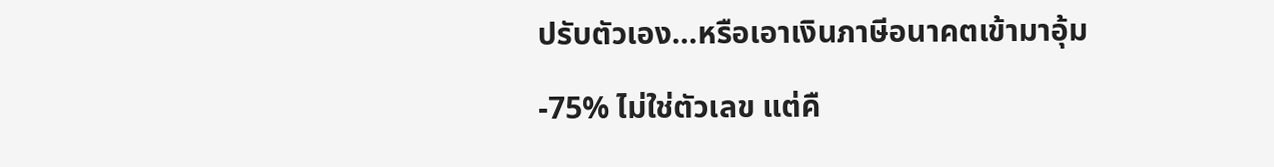ปรับตัวเอง…หรือเอาเงินภาษีอนาคตเข้ามาอุ้ม

-75% ไม่ใช่ตัวเลข แต่คื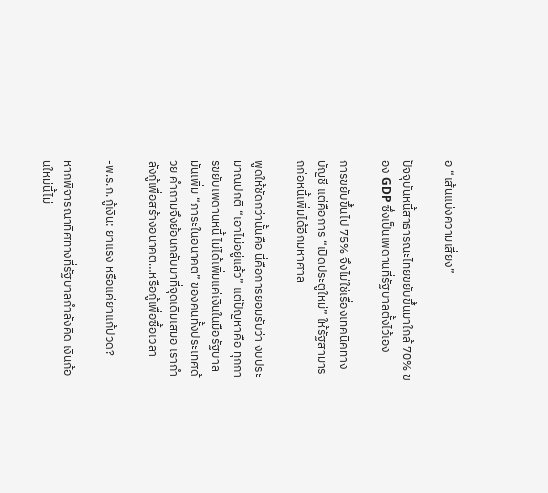อ “เส้นแบ่งความเสี่ยง”

ปัจจุบันหนี้สาธารณะไทยขยับขึ้นมาใกล้ 70% ของ GDP ซึ่งเป็นเพดานที่รัฐบาลตั้งไว้เอง

การขยับขึ้นไป 75% จึงไม่ใช่เรื่องเทคนิคทางบัญชี แต่คือการ “เปิดประตูใหม่” ให้รัฐสามารถก่อหนี้เพิ่มได้อีกมหาศาล

พูดให้ชัดกว่านั้นคือ นี่คือการยอมรับว่า งบประมาณปกติ “เอาไม่อยู่แล้ว” แต่ปัญหาคือ ทุกการขยับเพดานหนี้ ไม่ได้เพิ่มแค่เงินในมือรัฐบาล มันเพิ่ม “ภาระในอนาคต” ของคนทั้งประเทศด้วย คำถามจึงย้อนกลับมาที่จุดเดิมเสมอ เรากำลังกู้เพื่อสร้างอนาคต…หรือกู้เพื่อซื้อเวลา

-พ.ร.ก.กู้เงิน: ยาแรง หรือแค่ยาแก้ปวด?

หากพิจารณาทิศทางที่รัฐบาลกำลังคิด เงินก้อนใหม่นี้ไม่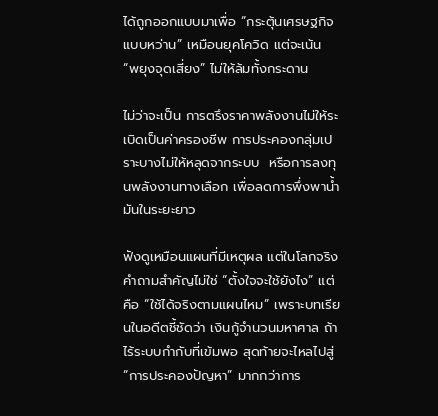ได้ถูกออกแบบมาเพื่อ “กระตุ้นเศรษฐกิจแบบหว่าน” เหมือนยุคโควิด แต่จะเน้น “พยุงจุดเสี่ยง” ไม่ให้ล้มทั้งกระดาน

ไม่ว่าจะเป็น การตรึงราคาพลังงานไม่ให้ระเบิดเป็นค่าครองชีพ การประคองกลุ่มเปราะบางไม่ให้หลุดจากระบบ  หรือการลงทุนพลังงานทางเลือก เพื่อลดการพึ่งพาน้ำมันในระยะยาว

ฟังดูเหมือนแผนที่มีเหตุผล แต่ในโลกจริง คำถามสำคัญไม่ใช่ “ตั้งใจจะใช้ยังไง” แต่คือ “ใช้ได้จริงตามแผนไหม” เพราะบทเรียนในอดีตชี้ชัดว่า เงินกู้จำนวนมหาศาล ถ้าไร้ระบบกำกับที่เข้มพอ สุดท้ายจะไหลไปสู่ “การประคองปัญหา” มากกว่าการ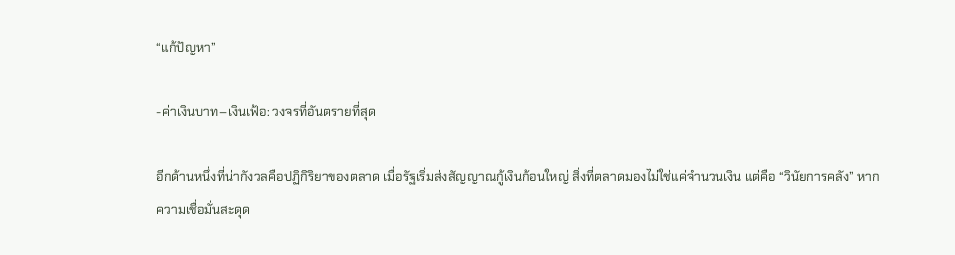“แก้ปัญหา”

-ค่าเงินบาท–เงินเฟ้อ: วงจรที่อันตรายที่สุด

อีกด้านหนึ่งที่น่ากังวลคือปฏิกิริยาของตลาด เมื่อรัฐเริ่มส่งสัญญาณกู้เงินก้อนใหญ่ สิ่งที่ตลาดมองไม่ใช่แค่จำนวนเงิน แต่คือ “วินัยการคลัง” หากความเชื่อมั่นสะดุด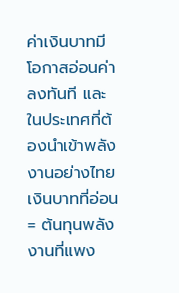ค่าเงินบาทมีโอกาสอ่อนค่าลงทันที และในประเทศที่ต้องนำเข้าพลังงานอย่างไทย เงินบาทที่อ่อน = ต้นทุนพลังงานที่แพง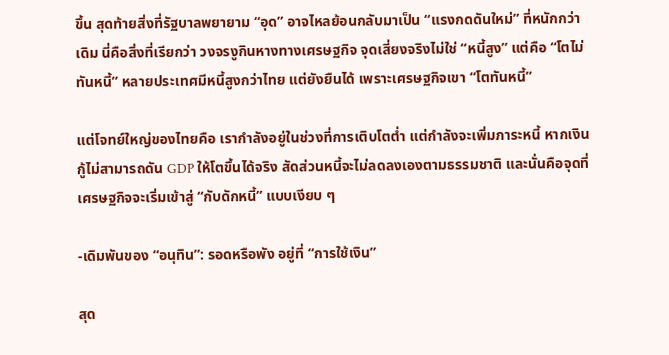ขึ้น สุดท้ายสิ่งที่รัฐบาลพยายาม “อุด” อาจไหลย้อนกลับมาเป็น “แรงกดดันใหม่” ที่หนักกว่าเดิม นี่คือสิ่งที่เรียกว่า วงจรงูกินหางทางเศรษฐกิจ จุดเสี่ยงจริงไม่ใช่ “หนี้สูง” แต่คือ “โตไม่ทันหนี้” หลายประเทศมีหนี้สูงกว่าไทย แต่ยังยืนได้ เพราะเศรษฐกิจเขา “โตทันหนี้”

แต่โจทย์ใหญ่ของไทยคือ เรากำลังอยู่ในช่วงที่การเติบโตต่ำ แต่กำลังจะเพิ่มภาระหนี้ หากเงินกู้ไม่สามารถดัน GDP ให้โตขึ้นได้จริง สัดส่วนหนี้จะไม่ลดลงเองตามธรรมชาติ และนั่นคือจุดที่เศรษฐกิจจะเริ่มเข้าสู่ “กับดักหนี้” แบบเงียบ ๆ

-เดิมพันของ “อนุทิน”: รอดหรือพัง อยู่ที่ “การใช้เงิน”

สุด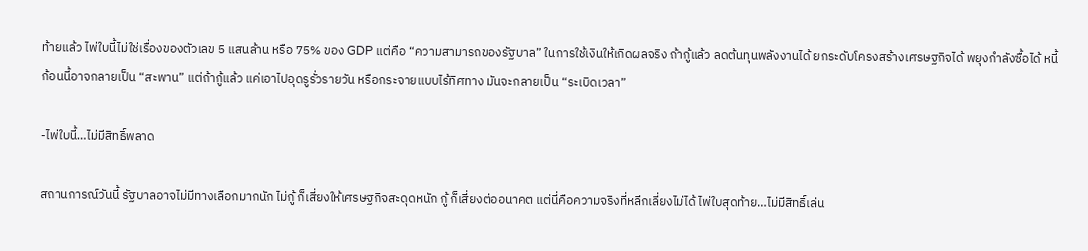ท้ายแล้ว ไพ่ใบนี้ไม่ใช่เรื่องของตัวเลข 5 แสนล้าน หรือ 75% ของ GDP แต่คือ “ความสามารถของรัฐบาล” ในการใช้เงินให้เกิดผลจริง ถ้ากู้แล้ว ลดต้นทุนพลังงานได้ ยกระดับโครงสร้างเศรษฐกิจได้ พยุงกำลังซื้อได้ หนี้ก้อนนี้อาจกลายเป็น “สะพาน” แต่ถ้ากู้แล้ว แค่เอาไปอุดรูรั่วรายวัน หรือกระจายแบบไร้ทิศทาง มันจะกลายเป็น “ระเบิดเวลา”

-ไพ่ใบนี้…ไม่มีสิทธิ์พลาด

สถานการณ์วันนี้ รัฐบาลอาจไม่มีทางเลือกมากนัก ไม่กู้ ก็เสี่ยงให้เศรษฐกิจสะดุดหนัก กู้ ก็เสี่ยงต่ออนาคต แต่นี่คือความจริงที่หลีกเลี่ยงไม่ได้ ไพ่ใบสุดท้าย…ไม่มีสิทธิ์เล่น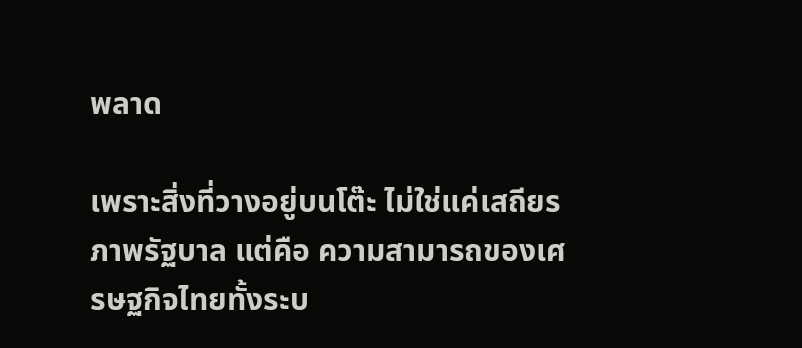พลาด

เพราะสิ่งที่วางอยู่บนโต๊ะ ไม่ใช่แค่เสถียรภาพรัฐบาล แต่คือ ความสามารถของเศรษฐกิจไทยทั้งระบ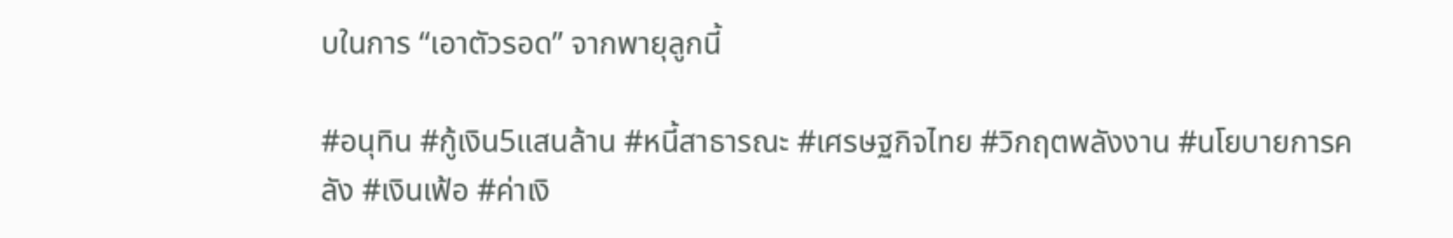บในการ “เอาตัวรอด” จากพายุลูกนี้

#อนุทิน #กู้เงิน5แสนล้าน #หนี้สาธารณะ #เศรษฐกิจไทย #วิกฤตพลังงาน #นโยบายการคลัง #เงินเฟ้อ #ค่าเงิ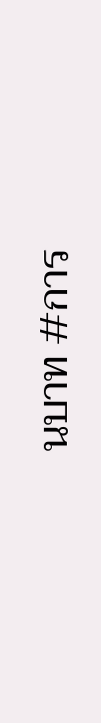นบาท #การ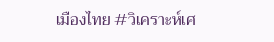เมืองไทย #วิเคราะห์เศ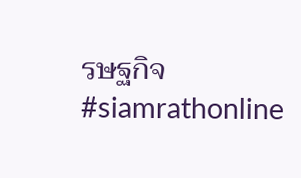รษฐกิจ #siamrathonline